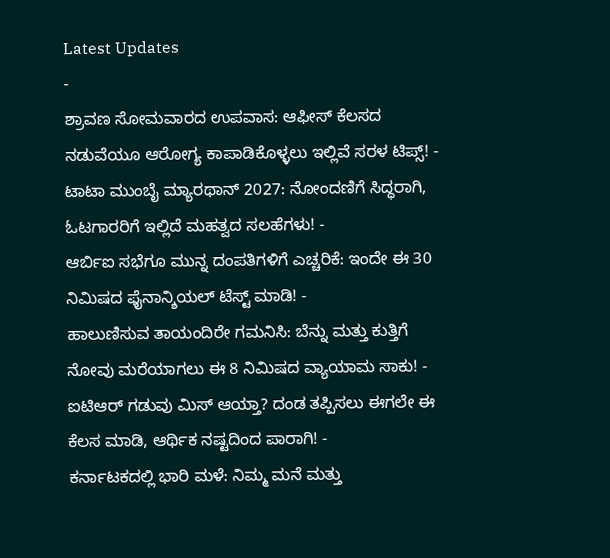Latest Updates
-
ಶ್ರಾವಣ ಸೋಮವಾರದ ಉಪವಾಸ: ಆಫೀಸ್ ಕೆಲಸದ ನಡುವೆಯೂ ಆರೋಗ್ಯ ಕಾಪಾಡಿಕೊಳ್ಳಲು ಇಲ್ಲಿವೆ ಸರಳ ಟಿಪ್ಸ್! -
ಟಾಟಾ ಮುಂಬೈ ಮ್ಯಾರಥಾನ್ 2027: ನೋಂದಣಿಗೆ ಸಿದ್ಧರಾಗಿ, ಓಟಗಾರರಿಗೆ ಇಲ್ಲಿದೆ ಮಹತ್ವದ ಸಲಹೆಗಳು! -
ಆರ್ಬಿಐ ಸಭೆಗೂ ಮುನ್ನ ದಂಪತಿಗಳಿಗೆ ಎಚ್ಚರಿಕೆ: ಇಂದೇ ಈ 30 ನಿಮಿಷದ ಫೈನಾನ್ಶಿಯಲ್ ಟೆಸ್ಟ್ ಮಾಡಿ! -
ಹಾಲುಣಿಸುವ ತಾಯಂದಿರೇ ಗಮನಿಸಿ: ಬೆನ್ನು ಮತ್ತು ಕುತ್ತಿಗೆ ನೋವು ಮರೆಯಾಗಲು ಈ 8 ನಿಮಿಷದ ವ್ಯಾಯಾಮ ಸಾಕು! -
ಐಟಿಆರ್ ಗಡುವು ಮಿಸ್ ಆಯ್ತಾ? ದಂಡ ತಪ್ಪಿಸಲು ಈಗಲೇ ಈ ಕೆಲಸ ಮಾಡಿ, ಆರ್ಥಿಕ ನಷ್ಟದಿಂದ ಪಾರಾಗಿ! -
ಕರ್ನಾಟಕದಲ್ಲಿ ಭಾರಿ ಮಳೆ: ನಿಮ್ಮ ಮನೆ ಮತ್ತು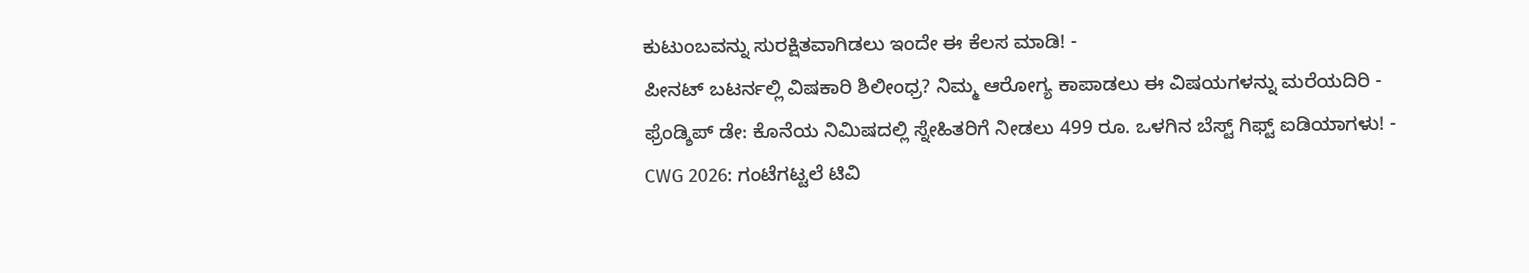ಕುಟುಂಬವನ್ನು ಸುರಕ್ಷಿತವಾಗಿಡಲು ಇಂದೇ ಈ ಕೆಲಸ ಮಾಡಿ! -
ಪೀನಟ್ ಬಟರ್ನಲ್ಲಿ ವಿಷಕಾರಿ ಶಿಲೀಂಧ್ರ? ನಿಮ್ಮ ಆರೋಗ್ಯ ಕಾಪಾಡಲು ಈ ವಿಷಯಗಳನ್ನು ಮರೆಯದಿರಿ -
ಫ್ರೆಂಡ್ಶಿಪ್ ಡೇ: ಕೊನೆಯ ನಿಮಿಷದಲ್ಲಿ ಸ್ನೇಹಿತರಿಗೆ ನೀಡಲು 499 ರೂ. ಒಳಗಿನ ಬೆಸ್ಟ್ ಗಿಫ್ಟ್ ಐಡಿಯಾಗಳು! -
CWG 2026: ಗಂಟೆಗಟ್ಟಲೆ ಟಿವಿ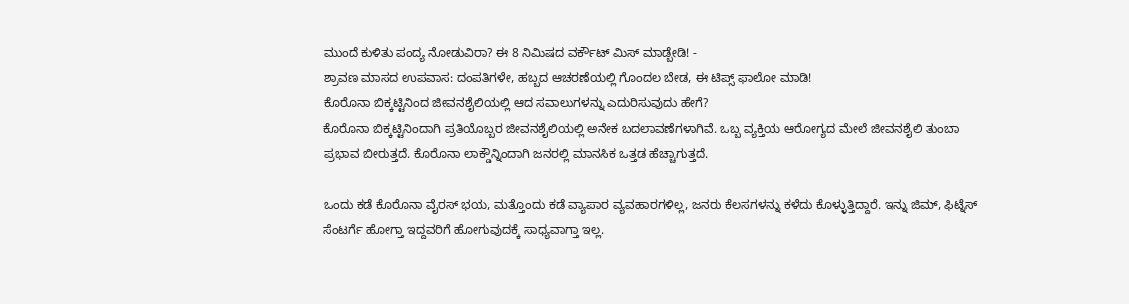ಮುಂದೆ ಕುಳಿತು ಪಂದ್ಯ ನೋಡುವಿರಾ? ಈ 8 ನಿಮಿಷದ ವರ್ಕೌಟ್ ಮಿಸ್ ಮಾಡ್ಬೇಡಿ! -
ಶ್ರಾವಣ ಮಾಸದ ಉಪವಾಸ: ದಂಪತಿಗಳೇ, ಹಬ್ಬದ ಆಚರಣೆಯಲ್ಲಿ ಗೊಂದಲ ಬೇಡ, ಈ ಟಿಪ್ಸ್ ಫಾಲೋ ಮಾಡಿ!
ಕೊರೊನಾ ಬಿಕ್ಕಟ್ಟಿನಿಂದ ಜೀವನಶೈಲಿಯಲ್ಲಿ ಆದ ಸವಾಲುಗಳನ್ನು ಎದುರಿಸುವುದು ಹೇಗೆ?
ಕೊರೊನಾ ಬಿಕ್ಕಟ್ಟಿನಿಂದಾಗಿ ಪ್ರತಿಯೊಬ್ಬರ ಜೀವನಶೈಲಿಯಲ್ಲಿ ಅನೇಕ ಬದಲಾವಣೆಗಳಾಗಿವೆ. ಒಬ್ಬ ವ್ಯಕ್ತಿಯ ಆರೋಗ್ಯದ ಮೇಲೆ ಜೀವನಶೈಲಿ ತುಂಬಾ ಪ್ರಭಾವ ಬೀರುತ್ತದೆ. ಕೊರೊನಾ ಲಾಕ್ಡೌನ್ನಿಂದಾಗಿ ಜನರಲ್ಲಿ ಮಾನಸಿಕ ಒತ್ತಡ ಹೆಚ್ಚಾಗುತ್ತದೆ.

ಒಂದು ಕಡೆ ಕೊರೊನಾ ವೈರಸ್ ಭಯ, ಮತ್ತೊಂದು ಕಡೆ ವ್ಯಾಪಾರ ವ್ಯವಹಾರಗಳಿಲ್ಲ, ಜನರು ಕೆಲಸಗಳನ್ನು ಕಳೆದು ಕೊಳ್ಳುತ್ತಿದ್ದಾರೆ. ಇನ್ನು ಜಿಮ್, ಫಿಟ್ನೆಸ್ ಸೆಂಟರ್ಗೆ ಹೋಗ್ತಾ ಇದ್ದವರಿಗೆ ಹೋಗುವುದಕ್ಕೆ ಸಾಧ್ಯವಾಗ್ತಾ ಇಲ್ಲ.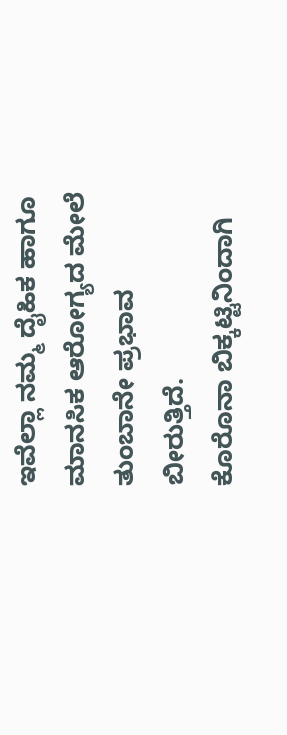ಇವೆಲ್ಲಾ ನಮ್ಮ ದೈಹಿಕ ಹಾಗೂ ಮಾನಸಿಕ ಆರೋಗ್ಯದ ಮೇಲೆ ತುಂಬಾನೇ ಪ್ರಭಾವ ಬೀರುತ್ತಿದೆ.
ಕೊರೊನಾ ಬಿಕ್ಕಟ್ಟಿನಿಂದಾಗಿ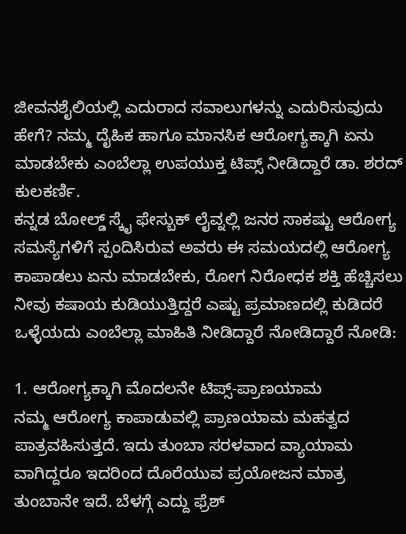ಜೀವನಶೈಲಿಯಲ್ಲಿ ಎದುರಾದ ಸವಾಲುಗಳನ್ನು ಎದುರಿಸುವುದು ಹೇಗೆ? ನಮ್ಮ ದೈಹಿಕ ಹಾಗೂ ಮಾನಸಿಕ ಆರೋಗ್ಯಕ್ಕಾಗಿ ಏನು ಮಾಡಬೇಕು ಎಂಬೆಲ್ಲಾ ಉಪಯುಕ್ತ ಟಿಪ್ಸ್ ನೀಡಿದ್ದಾರೆ ಡಾ. ಶರದ್ ಕುಲಕರ್ಣಿ.
ಕನ್ನಡ ಬೋಲ್ಡ್ ಸ್ಕೈ ಫೇಸ್ಬುಕ್ ಲೈವ್ನಲ್ಲಿ ಜನರ ಸಾಕಷ್ಟು ಆರೋಗ್ಯ ಸಮಸ್ಯೆಗಳಿಗೆ ಸ್ಪಂದಿಸಿರುವ ಅವರು ಈ ಸಮಯದಲ್ಲಿ ಆರೋಗ್ಯ ಕಾಪಾಡಲು ಏನು ಮಾಡಬೇಕು, ರೋಗ ನಿರೋಧಕ ಶಕ್ತಿ ಹೆಚ್ಚಿಸಲು ನೀವು ಕಷಾಯ ಕುಡಿಯುತ್ತಿದ್ದರೆ ಎಷ್ಟು ಪ್ರಮಾಣದಲ್ಲಿ ಕುಡಿದರೆ ಒಳ್ಳೆಯದು ಎಂಬೆಲ್ಲಾ ಮಾಹಿತಿ ನೀಡಿದ್ದಾರೆ ನೋಡಿದ್ದಾರೆ ನೋಡಿ:

1. ಆರೋಗ್ಯಕ್ಕಾಗಿ ಮೊದಲನೇ ಟಿಪ್ಸ್-ಪ್ರಾಣಯಾಮ
ನಮ್ಮ ಆರೋಗ್ಯ ಕಾಪಾಡುವಲ್ಲಿ ಪ್ರಾಣಯಾಮ ಮಹತ್ವದ ಪಾತ್ರವಹಿಸುತ್ತದೆ. ಇದು ತುಂಬಾ ಸರಳವಾದ ವ್ಯಾಯಾಮ ವಾಗಿದ್ದರೂ ಇದರಿಂದ ದೊರೆಯುವ ಪ್ರಯೋಜನ ಮಾತ್ರ ತುಂಬಾನೇ ಇದೆ. ಬೆಳಗ್ಗೆ ಎದ್ದು ಫ್ರೆಶ್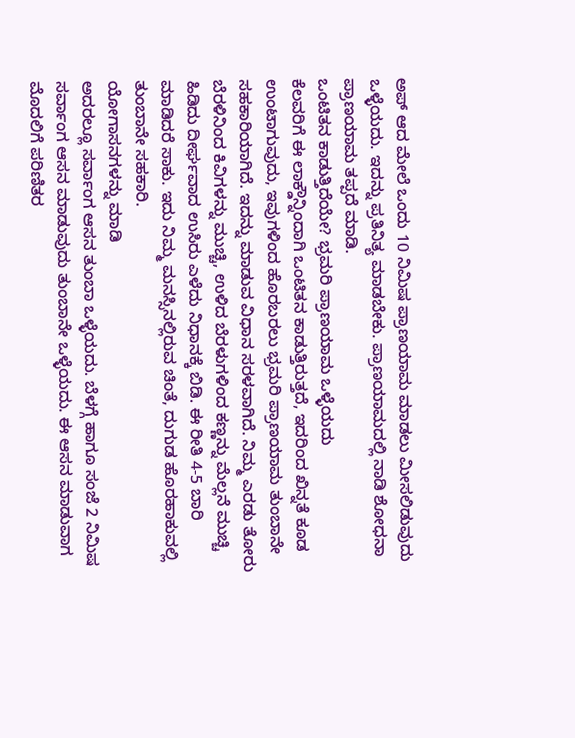ಅಪ್ ಆದ ಮೇಲೆ ಒಂದು 10 ನಿಮಿಷ ಪ್ರಾಣಯಾಮ ಮಾಡಲು ಮೀಸಲಿಡುವುದು ಒಳ್ಳೆಯದು. ಇದನ್ನು ಪ್ರತಿನಿತ್ಯ ಮಾಡಬೇಕು. ಪ್ರಾಣಯಾಮದಲ್ಲಿ ನಾಡಿ ಶೋಧನಾ ಪ್ರಾಣಯಾಮ ತಪ್ಪದೆ ಮಾಡಿ.
ಒಂಟಿತನ ಕಾಡುತ್ತಿದೆಯೇ? ಭ್ರಮರಿ ಪ್ರಾಣಯಾಮ ಒಳ್ಳೆಯದು
ಕೆಲವರಿಗೆ ಈ ಲಾಕ್ಡೌನ್ನಿಂದಾಗಿ ಒಂಟಿತನ ಕಾಡುತ್ತಿರುತ್ತದೆ, ಇದರಿಂದ ಖಿನ್ನತೆ ಕೂಡ ಉಂಟಾಗುವುದು, ಇವುಗಳಿಂದ ಹೊರಬರಲು ಭ್ರಮರಿ ಪ್ರಾಣಯಾಮ ತುಂಬಾನೇ ಸಹಕಾರಿಯಾಗಿದೆ. ಇದನ್ನು ಮಾಡುವ ವಿಧಾನ ಸರಳವಾಗಿದೆ. ನಿಮ್ಮ ಎರಡು ತೋರು ಬೆರಳಿನಿಂದ ಕಿವಿಗಳನ್ನು ಮುಚ್ಚಿ, ಉಳಿದ ಬೆರಳುಗಳಿಂದ ಕಣ್ಣನ್ನು ಮೆಲ್ಲನೆ ಮುಚ್ಚಿ ಹಿಡಿದು ದೀರ್ಘವಾದ ಉಸಿರು ಎಳೆದು ನಿಧಾನಕ್ಕೆ ಬಿಡಿ. ಈ ರೀತಿ 4-5 ಬಾರಿ ಮಾಡಿದರೆ ಸಾಕು. ಇದು ನಿಮ್ಮ ಮನಸ್ಸಿನಲ್ಲಿರುವ ಚಿಂತೆ, ದುಗುಡ ಹೊರಹಾಕುವಲ್ಲಿ ತುಂಬಾನೇ ಸಹಕಾರಿ.
ಯೋಗಾಸನಗಳನ್ನು ಮಾಡಿ
ಅದರಲ್ಲೂ ಸರ್ವಾಂಗ ಆಸನ ತುಂಬಾ ಒಳ್ಳೆಯದು. ಬೆಳಗ್ಗೆ ಹಾಗೂ ಸಂಜೆ 2 ನಿಮಿಷ ಸರ್ವಾಂಗ ಆಸನ ಮಾಡುವುದು ತುಂಬಾನೇ ಒಳ್ಳೆಯದು. ಈ ಆಸನ ಮಾಡುವಾಗ ಮೊದಲಿಗೆ ಪರಿಣಿತರ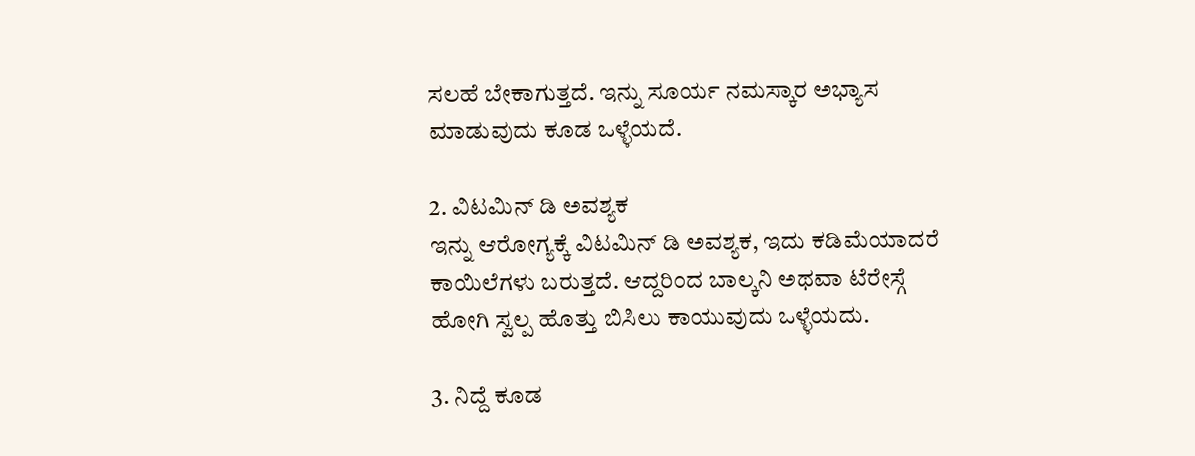ಸಲಹೆ ಬೇಕಾಗುತ್ತದೆ. ಇನ್ನು ಸೂರ್ಯ ನಮಸ್ಕಾರ ಅಭ್ಯಾಸ ಮಾಡುವುದು ಕೂಡ ಒಳ್ಳೆಯದೆ.

2. ವಿಟಮಿನ್ ಡಿ ಅವಶ್ಯಕ
ಇನ್ನು ಆರೋಗ್ಯಕ್ಕೆ ವಿಟಮಿನ್ ಡಿ ಅವಶ್ಯಕ, ಇದು ಕಡಿಮೆಯಾದರೆ ಕಾಯಿಲೆಗಳು ಬರುತ್ತದೆ. ಆದ್ದರಿಂದ ಬಾಲ್ಕನಿ ಅಥವಾ ಟೆರೇಸ್ಗೆ ಹೋಗಿ ಸ್ವಲ್ಪ ಹೊತ್ತು ಬಿಸಿಲು ಕಾಯುವುದು ಒಳ್ಳೆಯದು.

3. ನಿದ್ದೆ ಕೂಡ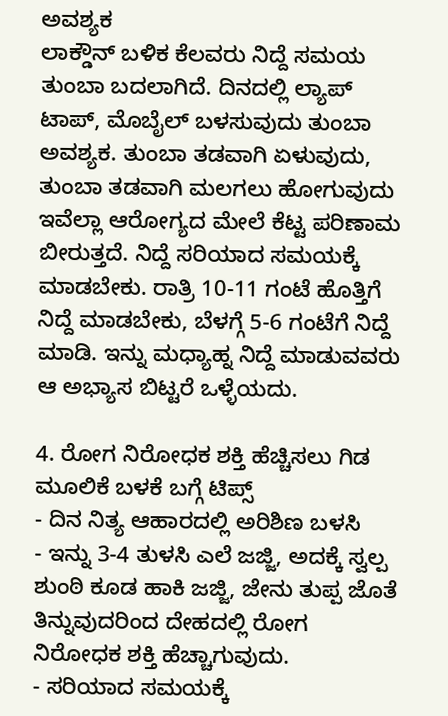ಅವಶ್ಯಕ
ಲಾಕ್ಡೌನ್ ಬಳಿಕ ಕೆಲವರು ನಿದ್ದೆ ಸಮಯ ತುಂಬಾ ಬದಲಾಗಿದೆ. ದಿನದಲ್ಲಿ ಲ್ಯಾಪ್ ಟಾಪ್, ಮೊಬೈಲ್ ಬಳಸುವುದು ತುಂಬಾ ಅವಶ್ಯಕ. ತುಂಬಾ ತಡವಾಗಿ ಏಳುವುದು, ತುಂಬಾ ತಡವಾಗಿ ಮಲಗಲು ಹೋಗುವುದು ಇವೆಲ್ಲಾ ಆರೋಗ್ಯದ ಮೇಲೆ ಕೆಟ್ಟ ಪರಿಣಾಮ ಬೀರುತ್ತದೆ. ನಿದ್ದೆ ಸರಿಯಾದ ಸಮಯಕ್ಕೆ ಮಾಡಬೇಕು. ರಾತ್ರಿ 10-11 ಗಂಟೆ ಹೊತ್ತಿಗೆ ನಿದ್ದೆ ಮಾಡಬೇಕು, ಬೆಳಗ್ಗೆ 5-6 ಗಂಟೆಗೆ ನಿದ್ದೆ ಮಾಡಿ. ಇನ್ನು ಮಧ್ಯಾಹ್ನ ನಿದ್ದೆ ಮಾಡುವವರು ಆ ಅಭ್ಯಾಸ ಬಿಟ್ಟರೆ ಒಳ್ಳೆಯದು.

4. ರೋಗ ನಿರೋಧಕ ಶಕ್ತಿ ಹೆಚ್ಚಿಸಲು ಗಿಡ ಮೂಲಿಕೆ ಬಳಕೆ ಬಗ್ಗೆ ಟಿಪ್ಸ್
- ದಿನ ನಿತ್ಯ ಆಹಾರದಲ್ಲಿ ಅರಿಶಿಣ ಬಳಸಿ
- ಇನ್ನು 3-4 ತುಳಸಿ ಎಲೆ ಜಜ್ಜಿ, ಅದಕ್ಕೆ ಸ್ವಲ್ಪ ಶುಂಠಿ ಕೂಡ ಹಾಕಿ ಜಜ್ಜಿ, ಜೇನು ತುಪ್ಪ ಜೊತೆ ತಿನ್ನುವುದರಿಂದ ದೇಹದಲ್ಲಿ ರೋಗ ನಿರೋಧಕ ಶಕ್ತಿ ಹೆಚ್ಚಾಗುವುದು.
- ಸರಿಯಾದ ಸಮಯಕ್ಕೆ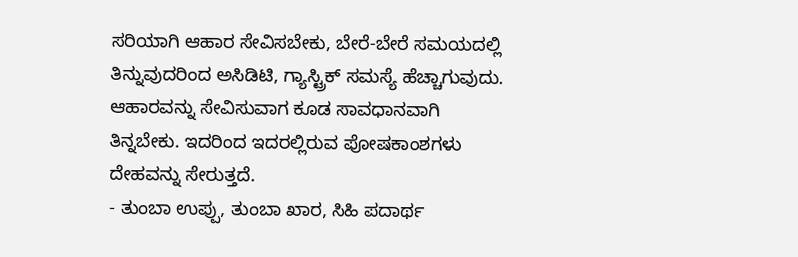ಸರಿಯಾಗಿ ಆಹಾರ ಸೇವಿಸಬೇಕು, ಬೇರೆ-ಬೇರೆ ಸಮಯದಲ್ಲಿ ತಿನ್ನುವುದರಿಂದ ಅಸಿಡಿಟಿ, ಗ್ಯಾಸ್ಟ್ರಿಕ್ ಸಮಸ್ಯೆ ಹೆಚ್ಚಾಗುವುದು. ಆಹಾರವನ್ನು ಸೇವಿಸುವಾಗ ಕೂಡ ಸಾವಧಾನವಾಗಿ ತಿನ್ನಬೇಕು. ಇದರಿಂದ ಇದರಲ್ಲಿರುವ ಪೋಷಕಾಂಶಗಳು ದೇಹವನ್ನು ಸೇರುತ್ತದೆ.
- ತುಂಬಾ ಉಪ್ಪು, ತುಂಬಾ ಖಾರ, ಸಿಹಿ ಪದಾರ್ಥ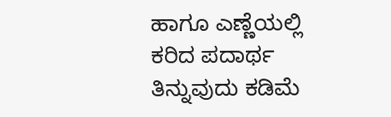ಹಾಗೂ ಎಣ್ಣೆಯಲ್ಲಿ ಕರಿದ ಪದಾರ್ಥ ತಿನ್ನುವುದು ಕಡಿಮೆ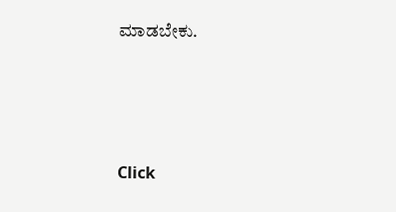ಮಾಡಬೇಕು.




Click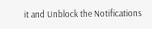it and Unblock the Notifications